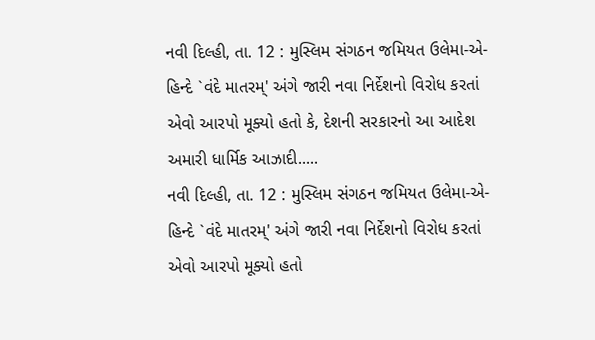નવી દિલ્હી, તા. 12 : મુસ્લિમ સંગઠન જમિયત ઉલેમા-એ-હિન્દે `વંદે માતરમ્' અંગે જારી નવા નિર્દેશનો વિરોધ કરતાં એવો આરપો મૂક્યો હતો કે, દેશની સરકારનો આ આદેશ અમારી ધાર્મિક આઝાદી.....
નવી દિલ્હી, તા. 12 : મુસ્લિમ સંગઠન જમિયત ઉલેમા-એ-હિન્દે `વંદે માતરમ્' અંગે જારી નવા નિર્દેશનો વિરોધ કરતાં એવો આરપો મૂક્યો હતો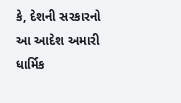કે, દેશની સરકારનો આ આદેશ અમારી ધાર્મિક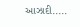આઝાદી.....